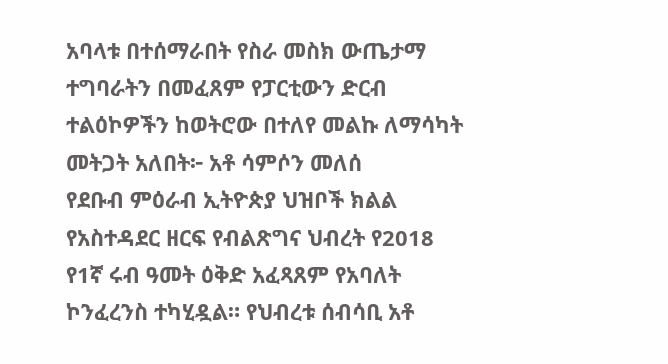አባላቱ በተሰማራበት የስራ መስክ ውጤታማ ተግባራትን በመፈጸም የፓርቲውን ድርብ ተልዕኮዎችን ከወትሮው በተለየ መልኩ ለማሳካት መትጋት አለበት፦ አቶ ሳምሶን መለሰ
የደቡብ ምዕራብ ኢትዮጵያ ህዝቦች ክልል የአስተዳደር ዘርፍ የብልጽግና ህብረት የ2018 የ1ኛ ሩብ ዓመት ዕቅድ አፈጻጸም የአባለት ኮንፈረንስ ተካሂዷል። የህብረቱ ሰብሳቢ አቶ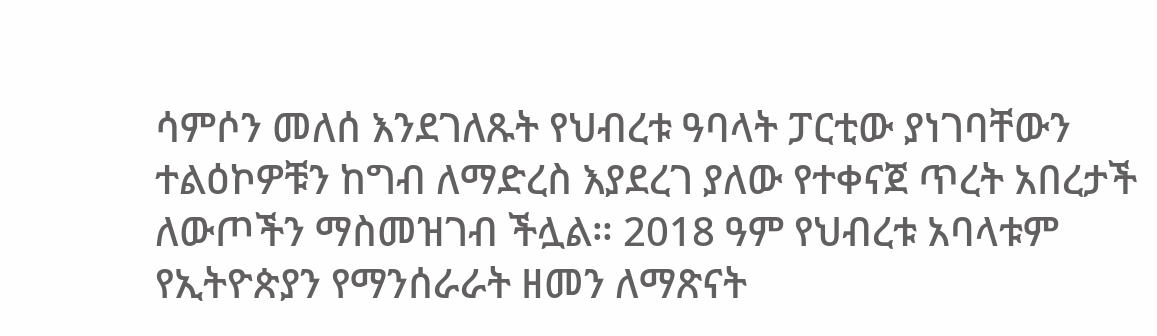ሳምሶን መለሰ እንደገለጹት የህብረቱ ዓባላት ፓርቲው ያነገባቸውን ተልዕኮዎቹን ከግብ ለማድረስ እያደረገ ያለው የተቀናጀ ጥረት አበረታች ለውጦችን ማስመዝገብ ችሏል። 2018 ዓም የህብረቱ አባላቱም የኢትዮጵያን የማንሰራራት ዘመን ለማጽናት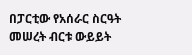በፓርቲው የአሰራር ስርዓት መሠረት ብርቱ ውይይት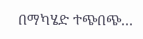በማካሄድ ተጭበጭ…